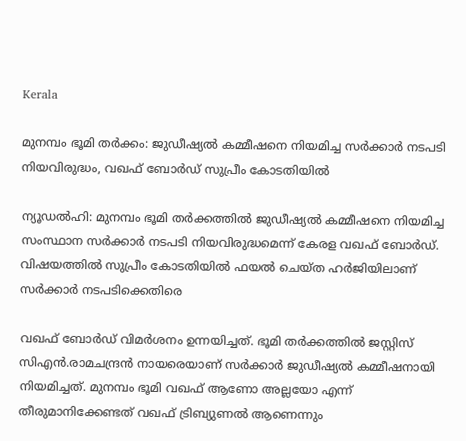Kerala

മുനമ്പം ഭൂമി തര്‍ക്കം: ജുഡീഷ്യല്‍ കമ്മീഷനെ നിയമിച്ച സര്‍ക്കാര്‍ നടപടി നിയവിരുദ്ധം, വഖഫ് ബോര്‍ഡ് സുപ്രീം കോടതിയില്‍

ന്യൂഡല്‍ഹി: മുനമ്പം ഭൂമി തര്‍ക്കത്തില്‍ ജുഡീഷ്യല്‍ കമ്മീഷനെ നിയമിച്ച സംസ്ഥാന സര്‍ക്കാര്‍ നടപടി നിയവിരുദ്ധമെന്ന് കേരള വഖഫ് ബോര്‍ഡ്. വിഷയത്തില്‍ സുപ്രീം കോടതിയില്‍ ഫയല്‍ ചെയ്ത ഹര്‍ജിയിലാണ് സര്‍ക്കാര്‍ നടപടിക്കെതിരെ

വഖഫ് ബോര്‍ഡ് വിമര്‍ശനം ഉന്നയിച്ചത്. ഭൂമി തര്‍ക്കത്തില്‍ ജസ്റ്റിസ് സിഎന്‍.രാമചന്ദ്രന്‍ നായരെയാണ് സര്‍ക്കാര്‍ ജുഡീഷ്യല്‍ കമ്മീഷനായി നിയമിച്ചത്. മുനമ്പം ഭൂമി വഖഫ് ആണോ അല്ലയോ എന്ന് തീരുമാനിക്കേണ്ടത് വഖഫ് ട്രിബ്യുണല്‍ ആണെന്നും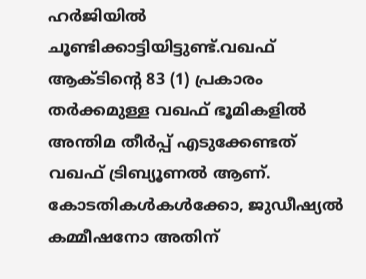ഹര്‍ജിയില്‍ ചൂണ്ടിക്കാട്ടിയിട്ടുണ്ട്.വഖഫ് ആക്ടിന്റെ 83 (1) പ്രകാരം തര്‍ക്കമുള്ള വഖഫ് ഭൂമികളില്‍ അന്തിമ തീര്‍പ്പ് എടുക്കേണ്ടത് വഖഫ് ട്രിബ്യൂണല്‍ ആണ്. കോടതികള്‍കള്‍ക്കോ, ജുഡീഷ്യല്‍ കമ്മീഷനോ അതിന്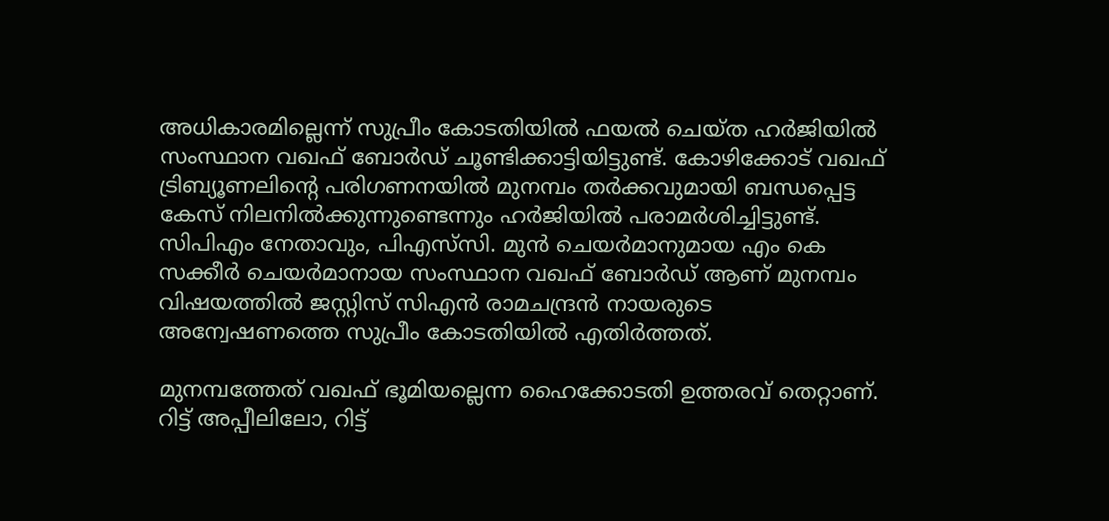അധികാരമില്ലെന്ന് സുപ്രീം കോടതിയില്‍ ഫയല്‍ ചെയ്ത ഹര്‍ജിയില്‍ സംസ്ഥാന വഖഫ് ബോര്‍ഡ് ചൂണ്ടിക്കാട്ടിയിട്ടുണ്ട്. കോഴിക്കോട് വഖഫ് ട്രിബ്യൂണലിന്റെ പരിഗണനയില്‍ മുനമ്പം തര്‍ക്കവുമായി ബന്ധപ്പെട്ട കേസ് നിലനില്‍ക്കുന്നുണ്ടെന്നും ഹര്‍ജിയില്‍ പരാമര്‍ശിച്ചിട്ടുണ്ട്. സിപിഎം നേതാവും, പിഎസ്‌സി. മുന്‍ ചെയര്‍മാനുമായ എം കെ സക്കീര്‍ ചെയര്‍മാനായ സംസ്ഥാന വഖഫ് ബോര്‍ഡ് ആണ് മുനമ്പം വിഷയത്തില്‍ ജസ്റ്റിസ് സിഎന്‍ രാമചന്ദ്രന്‍ നായരുടെ അന്വേഷണത്തെ സുപ്രീം കോടതിയില്‍ എതിര്‍ത്തത്.

മുനമ്പത്തേത് വഖഫ് ഭൂമിയല്ലെന്ന ഹൈക്കോടതി ഉത്തരവ് തെറ്റാണ്. റിട്ട് അപ്പീലിലോ, റിട്ട്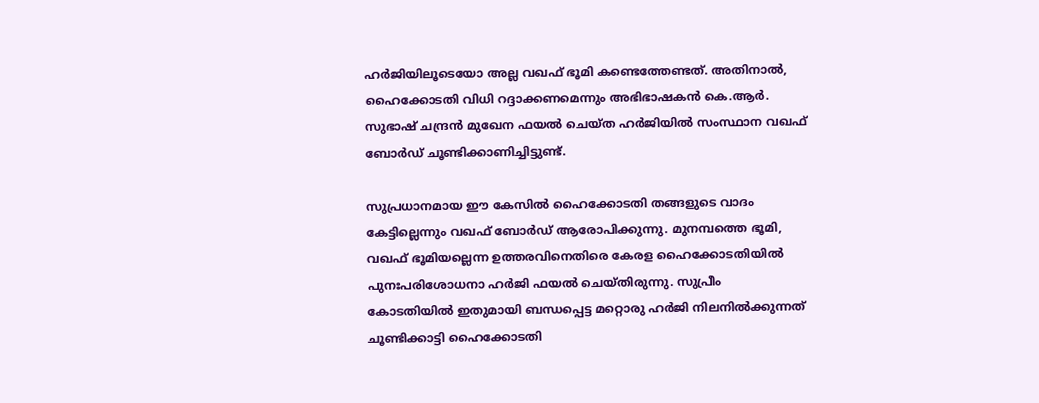ഹര്‍ജിയിലൂടെയോ അല്ല വഖഫ് ഭൂമി കണ്ടെത്തേണ്ടത്. അതിനാല്‍, ഹൈക്കോടതി വിധി റദ്ദാക്കണമെന്നും അഭിഭാഷകന്‍ കെ.ആര്‍. സുഭാഷ് ചന്ദ്രന്‍ മുഖേന ഫയല്‍ ചെയ്ത ഹര്‍ജിയില്‍ സംസ്ഥാന വഖഫ് ബോര്‍ഡ് ചൂണ്ടിക്കാണിച്ചിട്ടുണ്ട്.

സുപ്രധാനമായ ഈ കേസില്‍ ഹൈക്കോടതി തങ്ങളുടെ വാദം കേട്ടില്ലെന്നും വഖഫ് ബോര്‍ഡ് ആരോപിക്കുന്നു. മുനമ്പത്തെ ഭൂമി, വഖഫ് ഭൂമിയല്ലെന്ന ഉത്തരവിനെതിരെ കേരള ഹൈക്കോടതിയില്‍ പുനഃപരിശോധനാ ഹര്‍ജി ഫയല്‍ ചെയ്തിരുന്നു. സുപ്രീം കോടതിയില്‍ ഇതുമായി ബന്ധപ്പെട്ട മറ്റൊരു ഹര്‍ജി നിലനില്‍ക്കുന്നത് ചൂണ്ടിക്കാട്ടി ഹൈക്കോടതി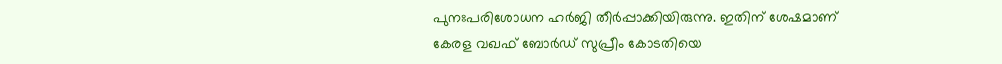പുനഃപരിശോധന ഹര്‍ജി തീര്‍പ്പാക്കിയിരുന്നു. ഇതിന് ശേഷമാണ് കേരള വഖഫ് ബോര്‍ഡ് സുപ്രീം കോടതിയെ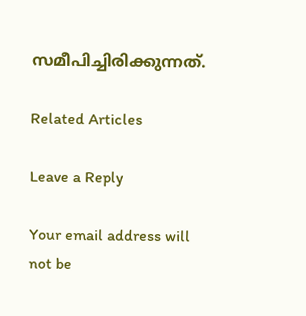സമീപിച്ചിരിക്കുന്നത്.

Related Articles

Leave a Reply

Your email address will not be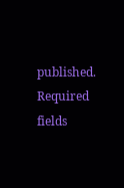published. Required fields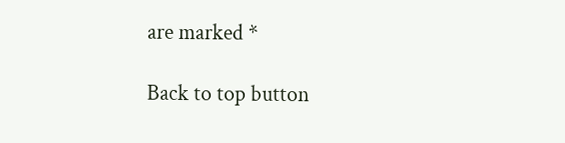are marked *

Back to top button